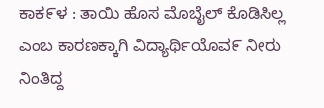ಕಾಕ೯ಳ : ತಾಯಿ ಹೊಸ ಮೊಬೈಲ್ ಕೊಡಿಸಿಲ್ಲ ಎಂಬ ಕಾರಣಕ್ಕಾಗಿ ವಿದ್ಯಾರ್ಥಿಯೊವ೯ ನೀರು ನಿಂತಿದ್ದ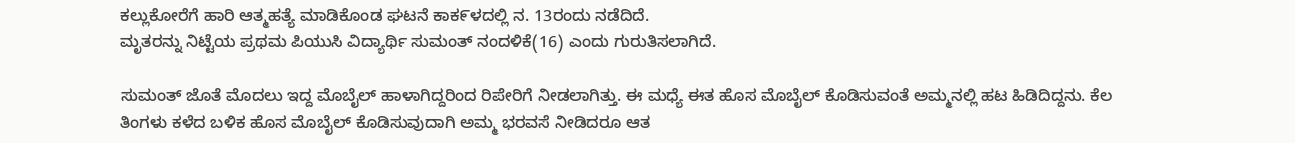ಕಲ್ಲುಕೋರೆಗೆ ಹಾರಿ ಆತ್ಮಹತ್ಯೆ ಮಾಡಿಕೊಂಡ ಘಟನೆ ಕಾಕ೯ಳದಲ್ಲಿ ನ. 13ರಂದು ನಡೆದಿದೆ.
ಮೃತರನ್ನು ನಿಟ್ಟೆಯ ಪ್ರಥಮ ಪಿಯುಸಿ ವಿದ್ಯಾರ್ಥಿ ಸುಮಂತ್ ನಂದಳಿಕೆ(16) ಎಂದು ಗುರುತಿಸಲಾಗಿದೆ.

ಸುಮಂತ್ ಜೊತೆ ಮೊದಲು ಇದ್ದ ಮೊಬೈಲ್ ಹಾಳಾಗಿದ್ದರಿಂದ ರಿಪೇರಿಗೆ ನೀಡಲಾಗಿತ್ತು. ಈ ಮಧ್ಯೆ ಈತ ಹೊಸ ಮೊಬೈಲ್ ಕೊಡಿಸುವಂತೆ ಅಮ್ಮನಲ್ಲಿ ಹಟ ಹಿಡಿದಿದ್ದನು. ಕೆಲ ತಿಂಗಳು ಕಳೆದ ಬಳಿಕ ಹೊಸ ಮೊಬೈಲ್ ಕೊಡಿಸುವುದಾಗಿ ಅಮ್ಮ ಭರವಸೆ ನೀಡಿದರೂ ಆತ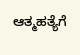ಆತ್ಮಹತ್ಯೆಗೆ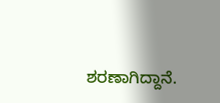ಶರಣಾಗಿದ್ದಾನೆ.